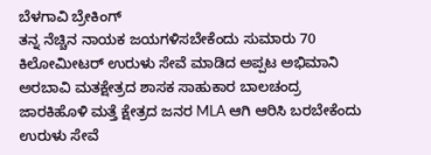ಬೆಳಗಾವಿ ಬ್ರೇಕಿಂಗ್
ತನ್ನ ನೆಚ್ಚಿನ ನಾಯಕ ಜಯಗಳಿಸಬೇಕೆಂದು ಸುಮಾರು 70 ಕಿಲೋಮೀಟರ್ ಉರುಳು ಸೇವೆ ಮಾಡಿದ ಅಪ್ಪಟ ಅಭಿಮಾನಿ
ಅರಬಾವಿ ಮತಕ್ಷೇತ್ರದ ಶಾಸಕ ಸಾಹುಕಾರ ಬಾಲಚಂದ್ರ ಜಾರಕಿಹೊಳಿ ಮತ್ತೆ ಕ್ಷೇತ್ರದ ಜನರ MLA ಆಗಿ ಆರಿಸಿ ಬರಬೇಕೆಂದು ಉರುಳು ಸೇವೆ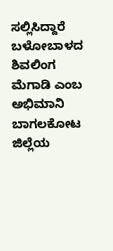ಸಲ್ಲಿಸಿದ್ದಾರೆ
ಬಳೋಬಾಳದ ಶಿವಲಿಂಗ ಮೆಗಾಡಿ ಎಂಬ ಅಭಿಮಾನಿ ಬಾಗಲಕೋಟ ಜಿಲ್ಲೆಯ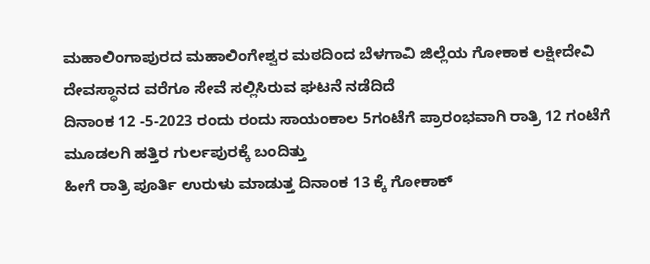ಮಹಾಲಿಂಗಾಪುರದ ಮಹಾಲಿಂಗೇಶ್ವರ ಮಠದಿಂದ ಬೆಳಗಾವಿ ಜಿಲ್ಲೆಯ ಗೋಕಾಕ ಲಕ್ಷೀದೇವಿ ದೇವಸ್ಥಾನದ ವರೆಗೂ ಸೇವೆ ಸಲ್ಲಿಸಿರುವ ಘಟನೆ ನಡೆದಿದೆ
ದಿನಾಂಕ 12 -5-2023 ರಂದು ರಂದು ಸಾಯಂಕಾಲ 5ಗಂಟೆಗೆ ಪ್ರಾರಂಭವಾಗಿ ರಾತ್ರಿ 12 ಗಂಟೆಗೆ ಮೂಡಲಗಿ ಹತ್ತಿರ ಗುರ್ಲಪುರಕ್ಕೆ ಬಂದಿತ್ತು
ಹೀಗೆ ರಾತ್ರಿ ಪೂರ್ತಿ ಉರುಳು ಮಾಡುತ್ತ ದಿನಾಂಕ 13 ಕ್ಕೆ ಗೋಕಾಕ್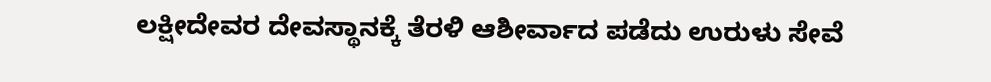ಲಕ್ಷೀದೇವರ ದೇವಸ್ಥಾನಕ್ಕೆ ತೆರಳಿ ಆಶೀರ್ವಾದ ಪಡೆದು ಉರುಳು ಸೇವೆ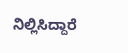ನಿಲ್ಲಿಸಿದ್ದಾರೆ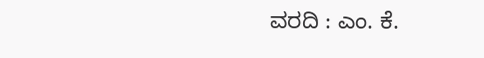ವರದಿ : ಎಂ. ಕೆ.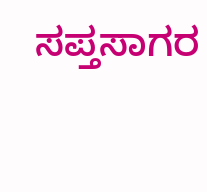ಸಪ್ತಸಾಗರ